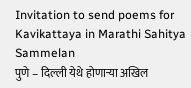Invitation to send poems for Kavikattaya in Marathi Sahitya Sammelan
पुणे – दिल्ली येथे होणाऱ्या अखिल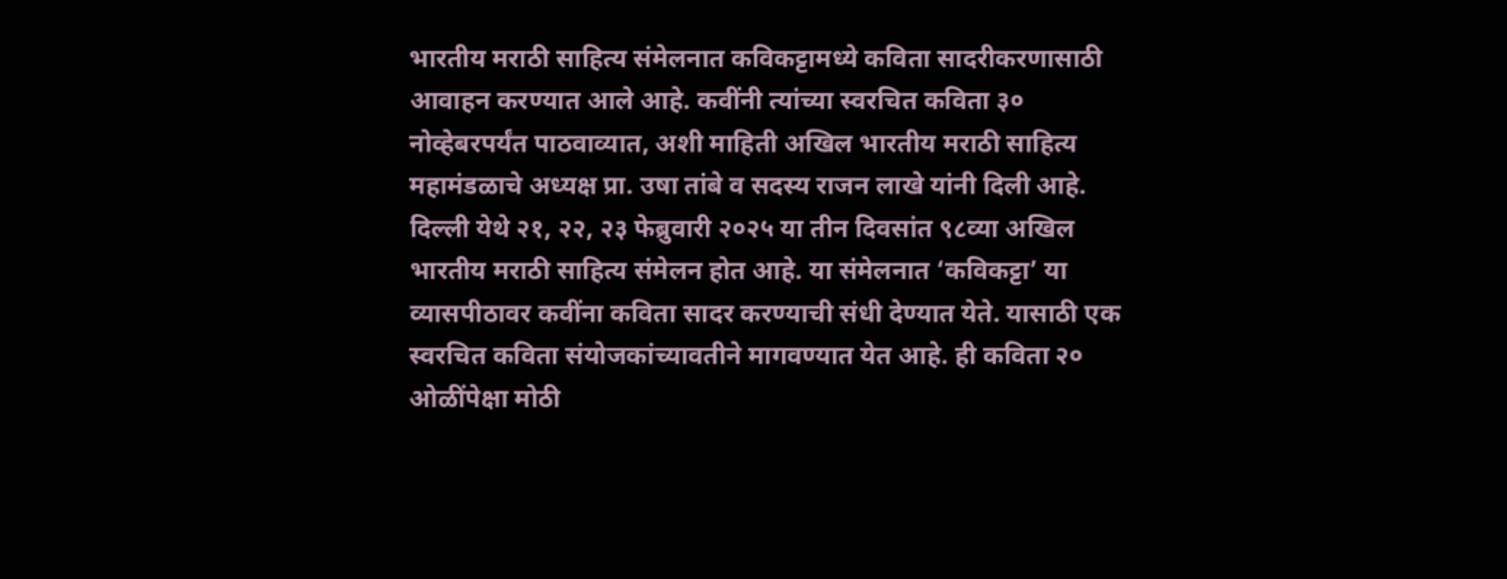भारतीय मराठी साहित्य संमेलनात कविकट्टामध्ये कविता सादरीकरणासाठी आवाहन करण्यात आले आहे. कवींनी त्यांच्या स्वरचित कविता ३० नोव्हेबरपर्यंत पाठवाव्यात, अशी माहिती अखिल भारतीय मराठी साहित्य महामंडळाचे अध्यक्ष प्रा. उषा तांबे व सदस्य राजन लाखे यांनी दिली आहे.
दिल्ली येथे २१, २२, २३ फेब्रुवारी २०२५ या तीन दिवसांत ९८व्या अखिल भारतीय मराठी साहित्य संमेलन होत आहे. या संमेलनात ‘कविकट्टा’ या व्यासपीठावर कवींना कविता सादर करण्याची संधी देण्यात येते. यासाठी एक स्वरचित कविता संयोजकांच्यावतीने मागवण्यात येत आहे. ही कविता २० ओळींपेक्षा मोठी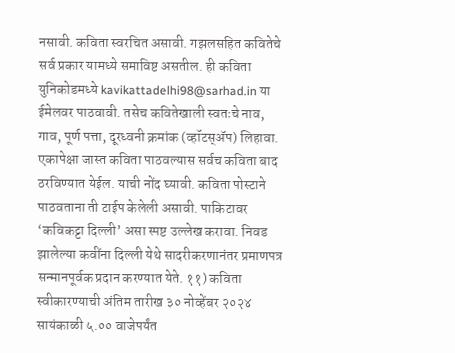नसावी. कविता स्वरचित असावी. गझलसहित कवितेचे सर्व प्रकार यामध्ये समाविष्ट असतील. ही कविता युनिकोडमध्ये kavikattadelhi98@sarhad.in या ईमेलवर पाठवावी. तसेच कवितेखाली स्वतःचे नाव, गाव, पूर्ण पत्ता, दूरध्वनी क्रमांक (व्हॉटस्ॲप) लिहावा. एकापेक्षा जास्त कविता पाठवल्यास सर्वच कविता बाद ठरविण्यात येईल. याची नोंद घ्यावी. कविता पोस्टाने पाठवताना ती टाईप केलेली असावी. पाकिटावर ‘कविकट्टा दिल्ली’ असा स्पष्ट उल्लेख करावा. निवड झालेल्या कवींना दिल्ली येथे सादरीकरणानंतर प्रमाणपत्र सन्मानपूर्वक प्रदान करण्यात येते. ११) कविता स्वीकारण्याची अंतिम तारीख ३० नोव्हेंबर २०२४ सायंकाळी ५.०० वाजेपर्यंत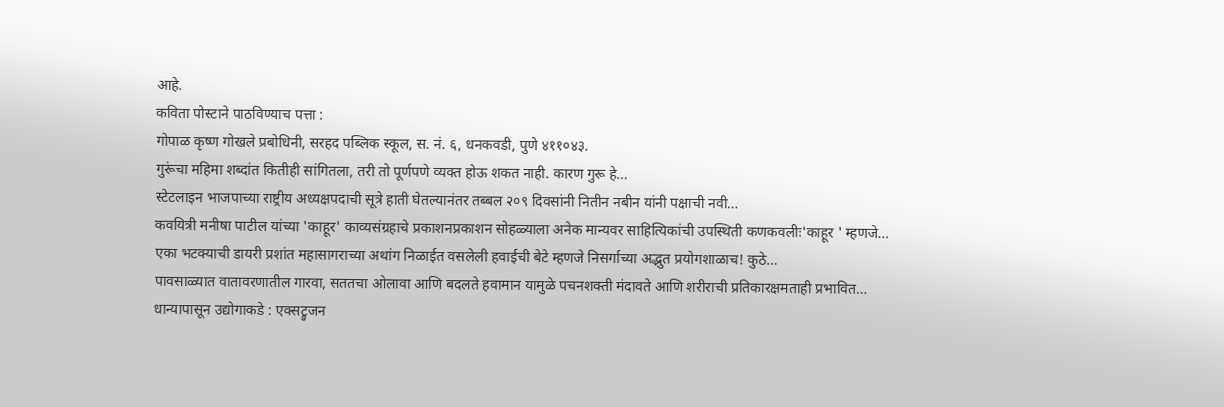आहे.
कविता पोस्टाने पाठविण्याच पत्ता :
गोपाळ कृष्ण गोखले प्रबोधिनी, सरहद पब्लिक स्कूल, स. नं. ६, धनकवडी, पुणे ४११०४३.
गुरूंचा महिमा शब्दांत कितीही सांगितला, तरी तो पूर्णपणे व्यक्त होऊ शकत नाही. कारण गुरू हे…
स्टेटलाइन भाजपाच्या राष्ट्रीय अध्यक्षपदाची सूत्रे हाती घेतल्यानंतर तब्बल २०९ दिवसांनी नितीन नबीन यांनी पक्षाची नवी…
कवयित्री मनीषा पाटील यांच्या 'काहूर' काव्यसंग्रहाचे प्रकाशनप्रकाशन सोहळ्याला अनेक मान्यवर साहित्यिकांची उपस्थिती कणकवलीः'काहूर ' म्हणजे…
एका भटक्याची डायरी प्रशांत महासागराच्या अथांग निळाईत वसलेली हवाईची बेटे म्हणजे निसर्गाच्या अद्भुत प्रयोगशाळाच! कुठे…
पावसाळ्यात वातावरणातील गारवा, सततचा ओलावा आणि बदलते हवामान यामुळे पचनशक्ती मंदावते आणि शरीराची प्रतिकारक्षमताही प्रभावित…
धान्यापासून उद्योगाकडे : एक्सट्रुजन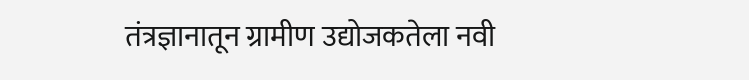तंत्रज्ञानातून ग्रामीण उद्योजकतेला नवी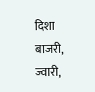दिशा बाजरी, ज्वारी,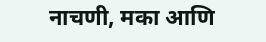नाचणी, मका आणि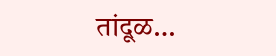तांदूळ…